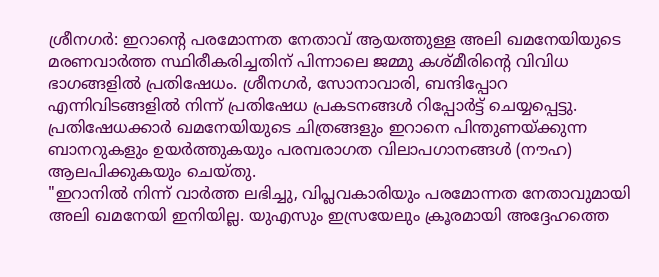ശ്രീനഗർ: ഇറാന്റെ പരമോന്നത നേതാവ് ആയത്തുള്ള അലി ഖമനേയിയുടെ മരണവാർത്ത സ്ഥിരീകരിച്ചതിന് പിന്നാലെ ജമ്മു കശ്മീരിന്റെ വിവിധ ഭാഗങ്ങളിൽ പ്രതിഷേധം. ശ്രീനഗർ, സോനാവാരി, ബന്ദിപ്പോറ എന്നിവിടങ്ങളിൽ നിന്ന് പ്രതിഷേധ പ്രകടനങ്ങൾ റിപ്പോർട്ട് ചെയ്യപ്പെട്ടു. പ്രതിഷേധക്കാർ ഖമനേയിയുടെ ചിത്രങ്ങളും ഇറാനെ പിന്തുണയ്ക്കുന്ന ബാനറുകളും ഉയർത്തുകയും പരമ്പരാഗത വിലാപഗാനങ്ങൾ (നൗഹ) ആലപിക്കുകയും ചെയ്തു.
"ഇറാനിൽ നിന്ന് വാർത്ത ലഭിച്ചു, വിപ്ലവകാരിയും പരമോന്നത നേതാവുമായി അലി ഖമനേയി ഇനിയില്ല. യുഎസും ഇസ്രയേലും ക്രൂരമായി അദ്ദേഹത്തെ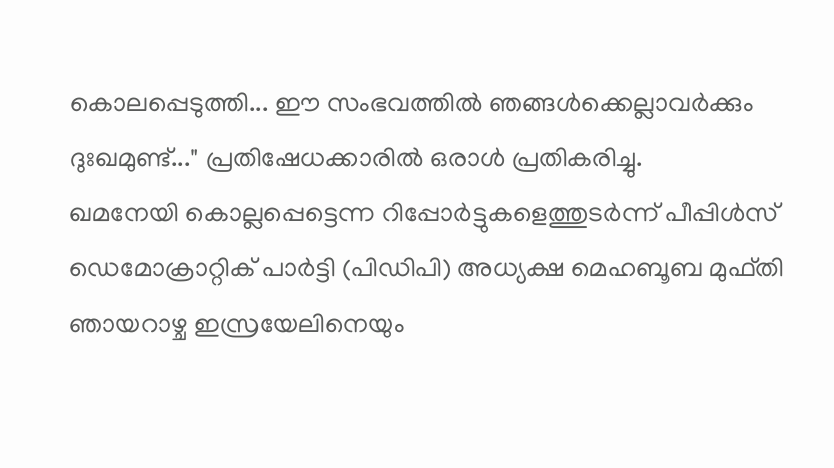കൊലപ്പെടുത്തി... ഈ സംഭവത്തിൽ ഞങ്ങൾക്കെല്ലാവർക്കും ദുഃഖമുണ്ട്..." പ്രതിഷേധക്കാരിൽ ഒരാൾ പ്രതികരിച്ചു.
ഖമനേയി കൊല്ലപ്പെട്ടെന്ന റിപ്പോർട്ടുകളെത്തുടർന്ന് പീപ്പിൾസ് ഡെമോക്രാറ്റിക് പാർട്ടി (പിഡിപി) അധ്യക്ഷ മെഹബൂബ മുഫ്തി ഞായറാഴ്ച ഇസ്രയേലിനെയും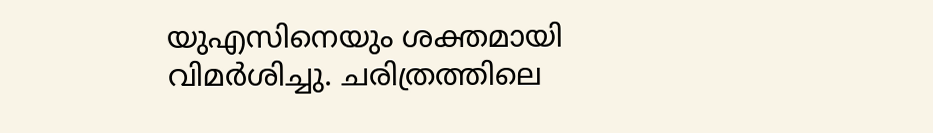യുഎസിനെയും ശക്തമായി വിമർശിച്ചു. ചരിത്രത്തിലെ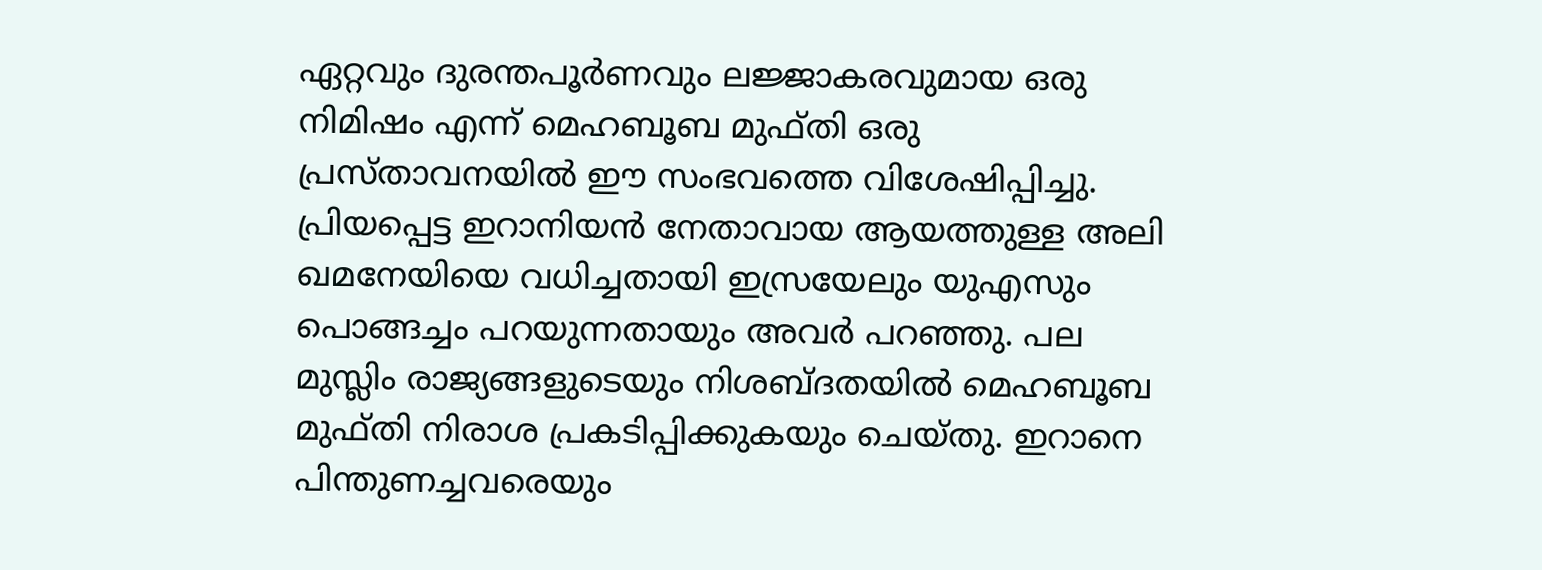ഏറ്റവും ദുരന്തപൂർണവും ലജ്ജാകരവുമായ ഒരു നിമിഷം എന്ന് മെഹബൂബ മുഫ്തി ഒരു പ്രസ്താവനയിൽ ഈ സംഭവത്തെ വിശേഷിപ്പിച്ചു. പ്രിയപ്പെട്ട ഇറാനിയൻ നേതാവായ ആയത്തുള്ള അലി ഖമനേയിയെ വധിച്ചതായി ഇസ്രയേലും യുഎസും പൊങ്ങച്ചം പറയുന്നതായും അവർ പറഞ്ഞു. പല മുസ്ലിം രാജ്യങ്ങളുടെയും നിശബ്ദതയിൽ മെഹബൂബ മുഫ്തി നിരാശ പ്രകടിപ്പിക്കുകയും ചെയ്തു. ഇറാനെ പിന്തുണച്ചവരെയും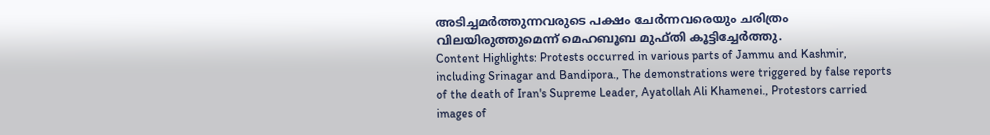അടിച്ചമർത്തുന്നവരുടെ പക്ഷം ചേർന്നവരെയും ചരിത്രം വിലയിരുത്തുമെന്ന് മെഹബൂബ മുഫ്തി കൂട്ടിച്ചേർത്തു.
Content Highlights: Protests occurred in various parts of Jammu and Kashmir, including Srinagar and Bandipora., The demonstrations were triggered by false reports of the death of Iran's Supreme Leader, Ayatollah Ali Khamenei., Protestors carried images of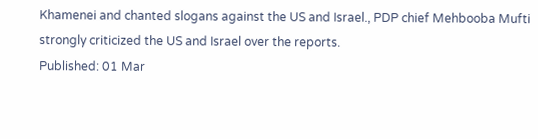Khamenei and chanted slogans against the US and Israel., PDP chief Mehbooba Mufti strongly criticized the US and Israel over the reports.
Published: 01 Mar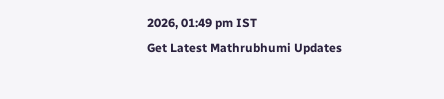2026, 01:49 pm IST
Get Latest Mathrubhumi Updates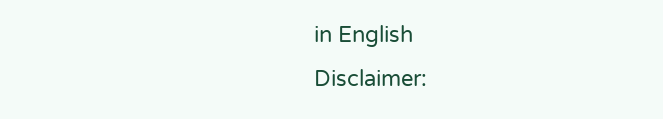in English
Disclaimer: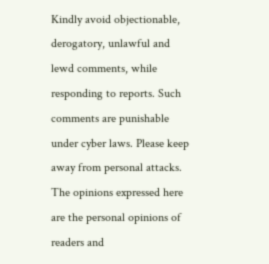Kindly avoid objectionable, derogatory, unlawful and lewd comments, while responding to reports. Such comments are punishable under cyber laws. Please keep away from personal attacks. The opinions expressed here are the personal opinions of readers and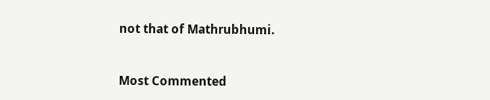not that of Mathrubhumi.



Most Commented